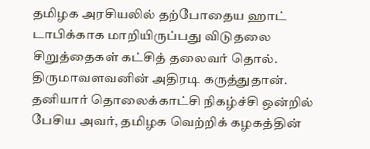தமிழக அரசியலில் தற்போதைய ஹாட் டாபிக்காக மாறியிருப்பது விடுதலை சிறுத்தைகள் கட்சித் தலைவர் தொல். திருமாவளவனின் அதிரடி கருத்துதான். தனியார் தொலைக்காட்சி நிகழ்ச்சி ஒன்றில் பேசிய அவர், தமிழக வெற்றிக் கழகத்தின்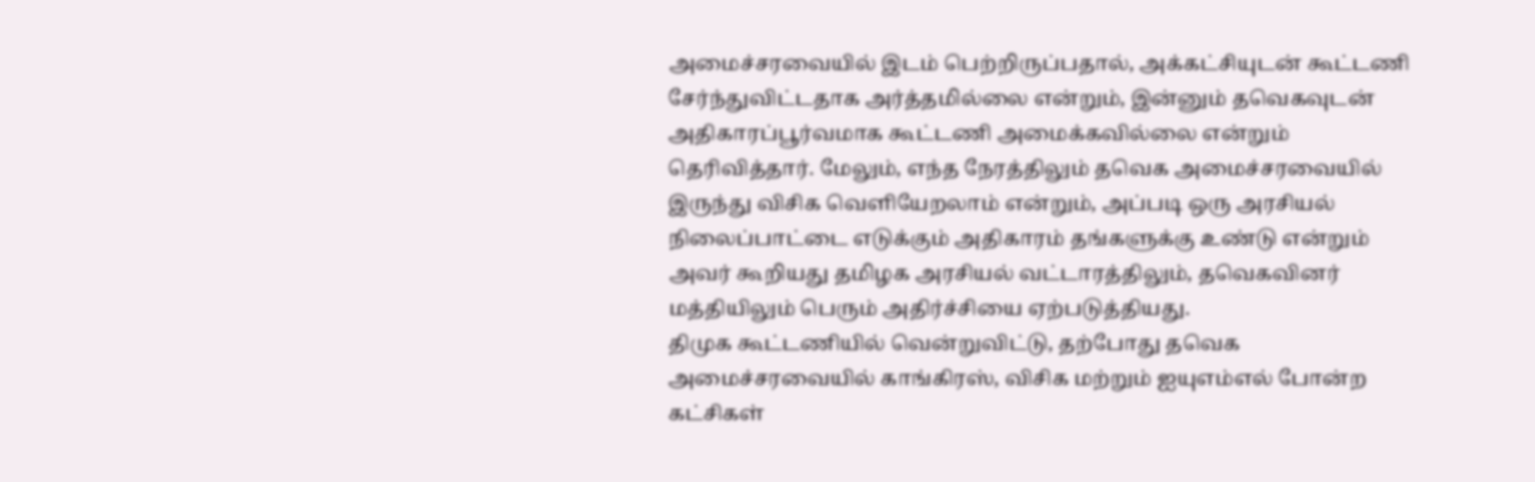அமைச்சரவையில் இடம் பெற்றிருப்பதால், அக்கட்சியுடன் கூட்டணி சேர்ந்துவிட்டதாக அர்த்தமில்லை என்றும், இன்னும் தவெகவுடன் அதிகாரப்பூர்வமாக கூட்டணி அமைக்கவில்லை என்றும் தெரிவித்தார். மேலும், எந்த நேரத்திலும் தவெக அமைச்சரவையில் இருந்து விசிக வெளியேறலாம் என்றும், அப்படி ஒரு அரசியல் நிலைப்பாட்டை எடுக்கும் அதிகாரம் தங்களுக்கு உண்டு என்றும் அவர் கூறியது தமிழக அரசியல் வட்டாரத்திலும், தவெகவினர் மத்தியிலும் பெரும் அதிர்ச்சியை ஏற்படுத்தியது.
திமுக கூட்டணியில் வென்றுவிட்டு, தற்போது தவெக அமைச்சரவையில் காங்கிரஸ், விசிக மற்றும் ஐயுஎம்எல் போன்ற கட்சிகள்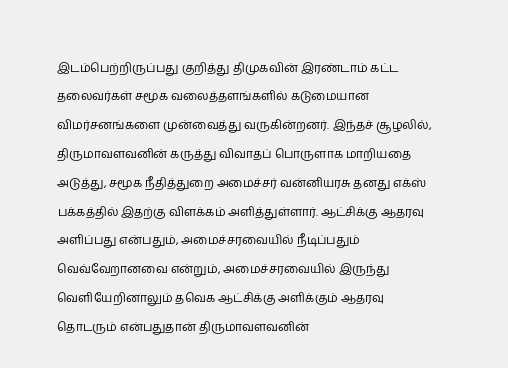இடம்பெற்றிருப்பது குறித்து திமுகவின் இரண்டாம் கட்ட தலைவர்கள் சமூக வலைத்தளங்களில் கடுமையான விமர்சனங்களை முன்வைத்து வருகின்றனர். இந்தச் சூழலில், திருமாவளவனின் கருத்து விவாதப் பொருளாக மாறியதை அடுத்து, சமூக நீதித்துறை அமைச்சர் வன்னியரசு தனது எக்ஸ் பக்கத்தில் இதற்கு விளக்கம் அளித்துள்ளார். ஆட்சிக்கு ஆதரவு அளிப்பது என்பதும், அமைச்சரவையில் நீடிப்பதும் வெவ்வேறானவை என்றும், அமைச்சரவையில் இருந்து வெளியேறினாலும் தவெக ஆட்சிக்கு அளிக்கும் ஆதரவு தொடரும் என்பதுதான் திருமாவளவனின்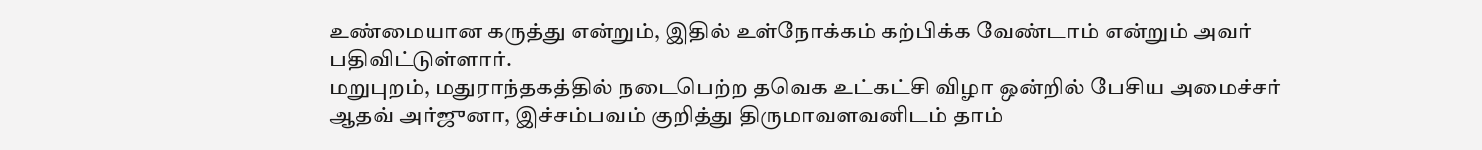உண்மையான கருத்து என்றும், இதில் உள்நோக்கம் கற்பிக்க வேண்டாம் என்றும் அவர் பதிவிட்டுள்ளார்.
மறுபுறம், மதுராந்தகத்தில் நடைபெற்ற தவெக உட்கட்சி விழா ஒன்றில் பேசிய அமைச்சர் ஆதவ் அர்ஜுனா, இச்சம்பவம் குறித்து திருமாவளவனிடம் தாம்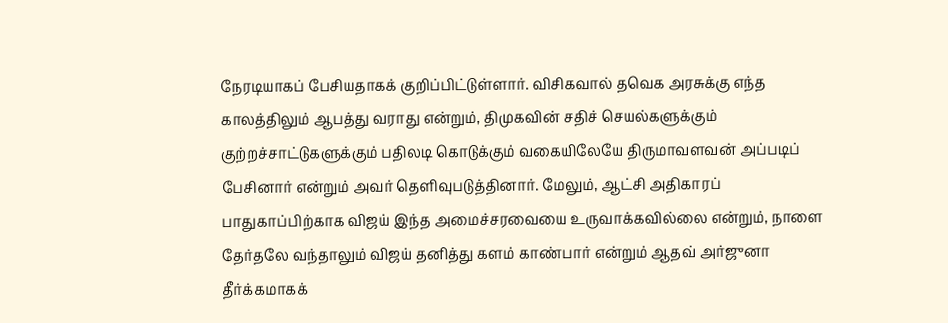நேரடியாகப் பேசியதாகக் குறிப்பிட்டுள்ளார். விசிகவால் தவெக அரசுக்கு எந்த காலத்திலும் ஆபத்து வராது என்றும், திமுகவின் சதிச் செயல்களுக்கும் குற்றச்சாட்டுகளுக்கும் பதிலடி கொடுக்கும் வகையிலேயே திருமாவளவன் அப்படிப் பேசினார் என்றும் அவர் தெளிவுபடுத்தினார். மேலும், ஆட்சி அதிகாரப் பாதுகாப்பிற்காக விஜய் இந்த அமைச்சரவையை உருவாக்கவில்லை என்றும், நாளை தேர்தலே வந்தாலும் விஜய் தனித்து களம் காண்பார் என்றும் ஆதவ் அர்ஜுனா தீர்க்கமாகக்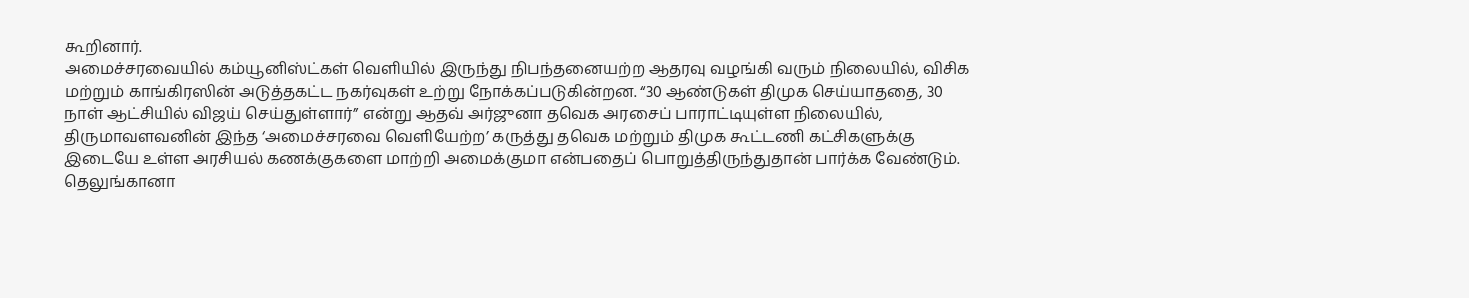கூறினார்.
அமைச்சரவையில் கம்யூனிஸ்ட்கள் வெளியில் இருந்து நிபந்தனையற்ற ஆதரவு வழங்கி வரும் நிலையில், விசிக மற்றும் காங்கிரஸின் அடுத்தகட்ட நகர்வுகள் உற்று நோக்கப்படுகின்றன. “30 ஆண்டுகள் திமுக செய்யாததை, 30 நாள் ஆட்சியில் விஜய் செய்துள்ளார்” என்று ஆதவ் அர்ஜுனா தவெக அரசைப் பாராட்டியுள்ள நிலையில், திருமாவளவனின் இந்த ‘அமைச்சரவை வெளியேற்ற’ கருத்து தவெக மற்றும் திமுக கூட்டணி கட்சிகளுக்கு இடையே உள்ள அரசியல் கணக்குகளை மாற்றி அமைக்குமா என்பதைப் பொறுத்திருந்துதான் பார்க்க வேண்டும்.
தெலுங்கானா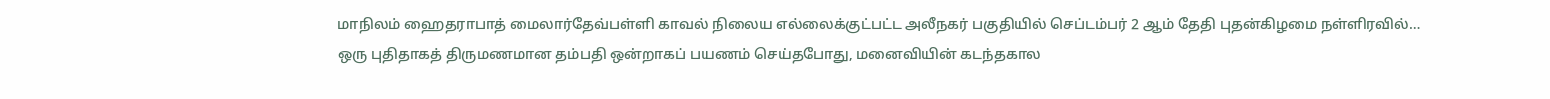மாநிலம் ஹைதராபாத் மைலார்தேவ்பள்ளி காவல் நிலைய எல்லைக்குட்பட்ட அலீநகர் பகுதியில் செப்டம்பர் 2 ஆம் தேதி புதன்கிழமை நள்ளிரவில்…
ஒரு புதிதாகத் திருமணமான தம்பதி ஒன்றாகப் பயணம் செய்தபோது, மனைவியின் கடந்தகால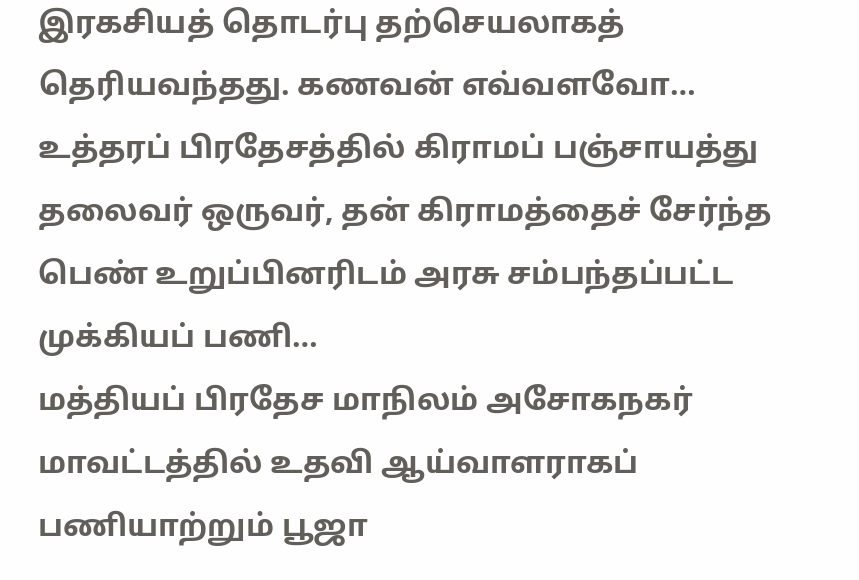இரகசியத் தொடர்பு தற்செயலாகத் தெரியவந்தது. கணவன் எவ்வளவோ…
உத்தரப் பிரதேசத்தில் கிராமப் பஞ்சாயத்து தலைவர் ஒருவர், தன் கிராமத்தைச் சேர்ந்த பெண் உறுப்பினரிடம் அரசு சம்பந்தப்பட்ட முக்கியப் பணி…
மத்தியப் பிரதேச மாநிலம் அசோகநகர் மாவட்டத்தில் உதவி ஆய்வாளராகப் பணியாற்றும் பூஜா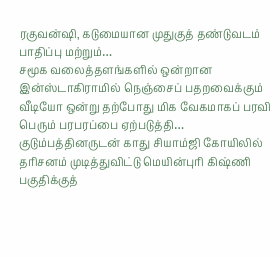ரகுவன்ஷி, கடுமையான முதுகுத் தண்டுவடம் பாதிப்பு மற்றும்…
சமூக வலைத்தளங்களில் ஒன்றான இன்ஸ்டாகிராமில் நெஞ்சைப் பதறவைக்கும் வீடியோ ஒன்று தற்போது மிக வேகமாகப் பரவி பெரும் பரபரப்பை ஏற்படுத்தி…
குடும்பத்தினருடன் காது சியாம்ஜி கோயிலில் தரிசனம் முடித்துவிட்டு மெயின்புரி கிஷ்ணி பகுதிக்குத்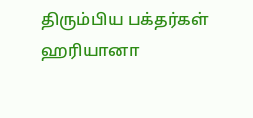திரும்பிய பக்தர்கள் ஹரியானா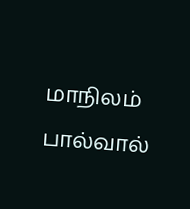மாநிலம் பால்வால்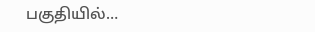பகுதியில்…